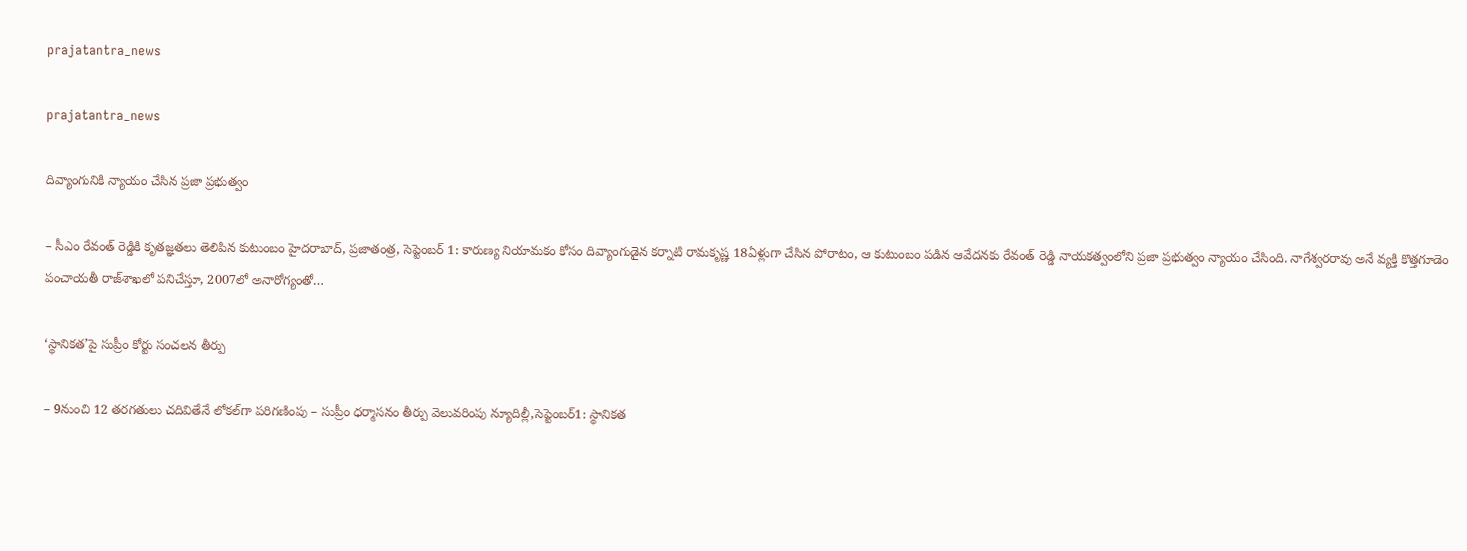prajatantra_news

prajatantra_news

దివ్యాంగునికి న్యాయం చేసిన ప్రజా ప్రభుత్వం

– సీఎం రేవంత్‌ రెడ్డికి కృతజ్ఞతలు తెలిపిన కుటుంబం హైదరాబాద్‌, ప్రజాతంత్ర, సెప్టెంబర్‌ 1: కారుణ్య నియామకం కోసం దివ్యాంగుడైన కర్నాటి రామకృష్ణ 18ఏళ్లుగా చేసిన పోరాటం, ఆ కుటుంబం పడిన ఆవేదనకు రేవంత్‌ రెడ్డి నాయకత్వంలోని ప్రజా ప్రభుత్వం న్యాయం చేసింది. నాగేశ్వరరావు అనే వ్యక్తి కొత్తగూడెం పంచాయతీ రాజ్‌శాఖలో పనిచేస్తూ, 2007లో అనారోగ్యంతో…

‘స్థానికత’పై సుప్రీం కోర్టు సంచలన తీర్పు

– 9నుంచి 12 తరగతులు చదివితేనే లోకల్‌గా పరిగణింపు – సుప్రీం ధర్మాసనం తీర్పు వెలువరింపు న్యూదిల్లీ,సెప్టెంబర్‌1: స్థానికత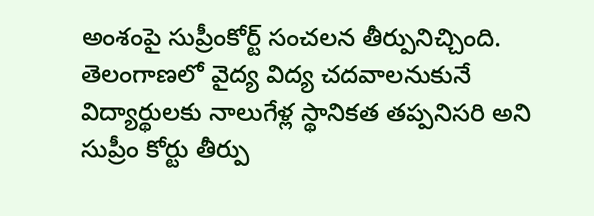అంశంపై సుప్రీంకోర్ట్ ‌సంచలన తీర్పునిచ్చింది. తెలంగాణలో వైద్య విద్య చదవాలనుకునే విద్యార్థులకు నాలుగేళ్ల స్థానికత తప్పనిసరి అని సుప్రీం కోర్టు తీర్పు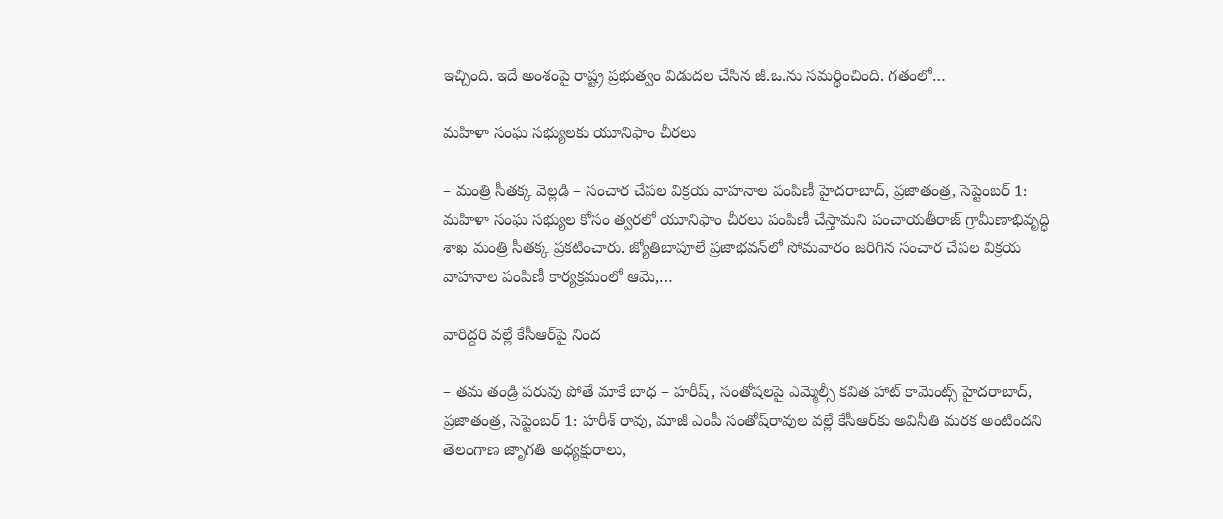ఇచ్చింది. ఇదే అంశంపై రాష్ట్ర ప్రభుత్వం విడుదల చేసిన జీ.ఒ.ను సమర్థించింది. గతంలో…

మహిళా సంఘ సభ్యులకు యూనిఫాం చీరలు

– మంత్రి సీతక్క వెల్లడి – సంచార చేపల విక్రయ వాహనాల పంపిణీ హైదరాబాద్‌, ప్రజాతంత్ర, సెప్టెంబర్‌ 1: మహిళా సంఘ సభ్యుల కోసం త్వరలో యూనిఫాం చీరలు పంపిణీ చేస్తామని పంచాయతీరాజ్‌ గ్రామీణాభివృద్ధి శాఖ మంత్రి సీతక్క ప్రకటించారు. జ్యోతిబాపూలే ప్రజాభవన్‌లో సోమవారం జరిగిన సంచార చేపల విక్రయ వాహనాల పంపిణీ కార్యక్రమంలో ఆమె,…

వారిద్దరి వల్లే కేసీఆర్‌పై నింద

– తమ తండ్రి పరువు పోతే మాకే బాధ – హరీష్‌, సంతోషలపై ఎమ్మెల్సీ కవిత హాట్‌ కామెంట్స్‌ హైదరాబాద్‌, ప్రజాతంత్ర, సెప్టెంబర్‌ 1: హరీశ్‌ రావు, మాజీ ఎంపీ సంతోష్‌రావుల వల్లే కేసీఆర్‌కు అవినీతి మరక అంటిందని తెలంగాణ జాృగతి అధ్యక్షురాలు,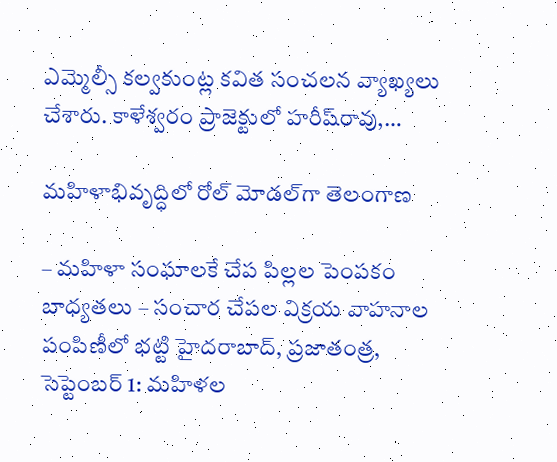ఎమ్మెల్సీ కల్వకుంట్ల కవిత సంచలన వ్యాఖ్యలు చేశారు. కాళేశ్వరం ప్రాజెక్టులో హరీష్‌రావు,…

మహిళాభివృద్ధిలో రోల్‌ మోడల్‌గా తెలంగాణ

– మహిళా సంఘాలకే చేప పిల్లల పెంపకం బాధ్యతలు – సంచార చేపల విక్రయ వాహనాల పంపిణీలో భట్టి హైదరాబాద్‌, ప్రజాతంత్ర, సెప్టెంబర్‌ 1: మహిళల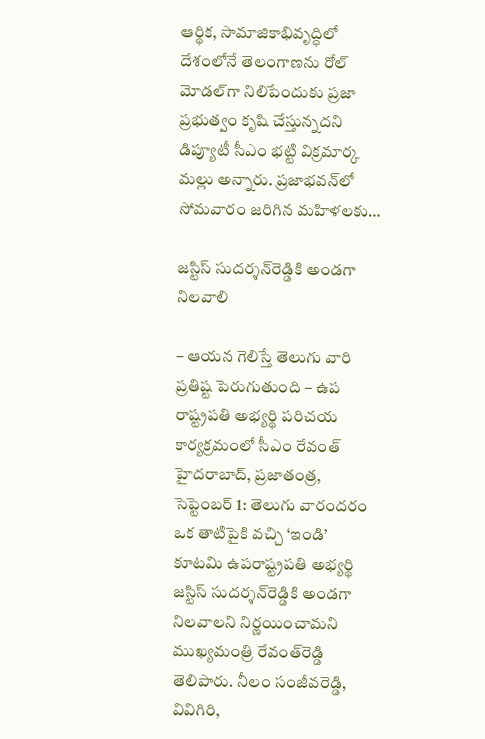ఆర్థిక, సామాజికాభివృద్ధిలో దేశంలోనే తెలంగాణను రోల్‌ మోడల్‌గా నిలిపేందుకు ప్రజా ప్రభుత్వం కృషి చేస్తున్నదని డిప్యూటీ సీఎం భట్టి విక్రమార్క మల్లు అన్నారు. ప్రజాభవన్‌లో సోమవారం జరిగిన మహిళలకు…

జస్టిస్‌ సుదర్శన్‌రెడ్డికి అండగా నిలవాలి

– ఆయన గెలిస్తే తెలుగు వారి ప్రతిష్ట పెరుగుతుంది – ఉప రాష్ట్రపతి అభ్యర్థి పరిచయ కార్యక్రమంలో సీఎం రేవంత్‌ హైదరాబాద్‌, ప్రజాతంత్ర, సెప్టెంబర్‌ 1: తెలుగు వారందరం ఒక తాటిపైకి వచ్చి ‘ఇండి’ కూటమి ఉపరాష్ట్రపతి అభ్యర్థి జస్టిస్‌ సుదర్శన్‌రెడ్డికి అండగా నిలవాలని నిర్ణయించామని ముఖ్యమంత్రి రేవంత్‌రెడ్డి తెలిపారు. నీలం సంజీవరెడ్డి, వివిగిరి,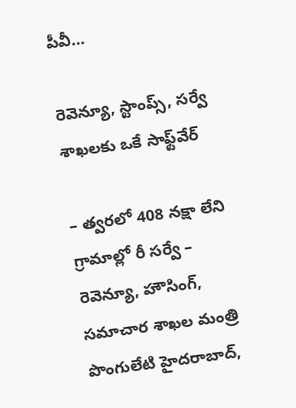పీవీ…

రెవెన్యూ, స్టాంప్స్‌, సర్వే శాఖలకు ఒకే సాఫ్ట్‌వేర్‌

– త్వరలో 408 నక్షా లేని గ్రామాల్లో రీ సర్వే – రెవెన్యూ, హౌసింగ్‌, సమాచార శాఖల మంత్రి పొంగులేటి హైదరాబాద్‌,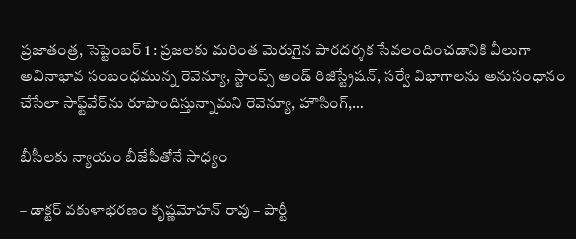ప్రజాతంత్ర, సెప్టెంబర్‌ 1 : ప్రజలకు మరింత మెరుగైన పారదర్శక సేవలందించడానికి వీలుగా అవినాభావ సంబంధమున్న రెవెన్యూ, స్టాంప్స్‌ అండ్‌ రిజిస్ట్రేషన్‌, సర్వే విభాగాలను అనుసంధానం చేసేలా సాఫ్ట్‌వేర్‌ను రూపొందిస్తున్నామని రెవెన్యూ, హౌసింగ్‌,…

బీసీలకు న్యాయం బీజేపీతోనే సాధ్యం

– డాక్టర్‌ వకుళాభరణం కృష్ణమోహన్‌ రావు – పార్టీ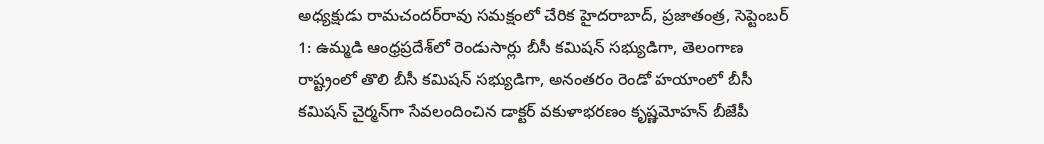అధ్యక్షుడు రామచందర్‌రావు సమక్షంలో చేరిక హైదరాబాద్‌, ప్రజాతంత్ర, సెప్టెంబర్‌ 1: ఉమ్మడి ఆంధ్రప్రదేశ్‌లో రెండుసార్లు బీసీ కమిషన్‌ సభ్యుడిగా, తెలంగాణ రాష్ట్రంలో తొలి బీసీ కమిషన్‌ సభ్యుడిగా, అనంతరం రెండో హయాంలో బీసీ కమిషన్‌ చైర్మన్‌గా సేవలందించిన డాక్టర్‌ వకుళాభరణం కృష్ణమోహన్‌ బీజేపీ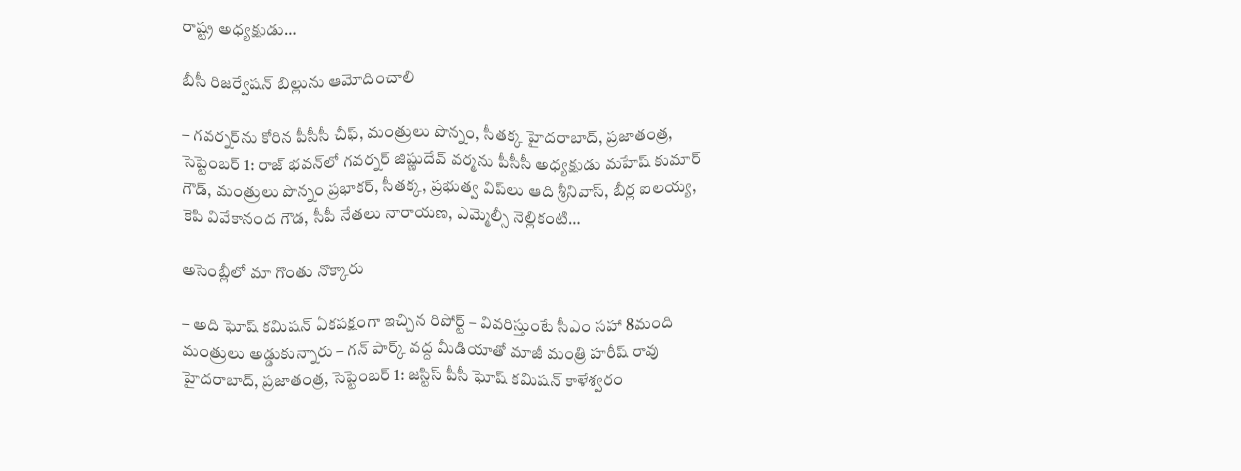రాష్ట్ర అధ్యక్షుడు…

బీసీ రిజర్వేషన్‌ బిల్లును ఆమోదించాలి

– గవర్నర్‌ను కోరిన పీసీసీ చీఫ్‌, మంత్రులు పొన్నం, సీతక్క హైదరాబాద్‌, ప్రజాతంత్ర, సెప్టెంబర్‌ 1: రాజ్‌ భవన్‌లో గవర్నర్‌ జిష్ణుదేవ్‌ వర్మను పీసీసీ అధ్యక్షుడు మహేష్‌ కుమార్‌ గౌడ్‌, మంత్రులు పొన్నం ప్రభాకర్‌, సీతక్క, ప్రభుత్వ విప్‌లు ఆది శ్రీనివాస్‌, బీర్ల ఐలయ్య, కెపి వివేకానంద గౌడ, సీపీ నేతలు నారాయణ, ఎమ్మెల్సీ నెల్లికంటి…

అసెంబ్లీలో మా గొంతు నొక్కారు

– అది ఘోష్‌ కమిషన్‌ ఏకపక్షంగా ఇచ్చిన రిపోర్ట్‌ – వివ‌రిస్తుంటే సీఎం సహా 8మంది మంత్రులు అడ్డుకున్నారు – గన్‌ పార్క్‌ వద్ద మీడియాతో మాజీ మంత్రి హరీష్‌ రావు హైదరాబాద్‌, ప్రజాతంత్ర, సెప్టెంబర్‌ 1: జస్టిస్‌ పీసీ ఘోష్‌ కమిషన్‌ కాళేశ్వరం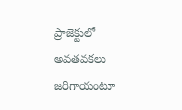ప్రాజెక్టులో అవతవకలు జరిగాయంటూ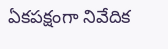ఏకపక్షంగా నివేదిక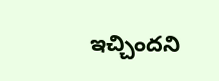ఇచ్చిందని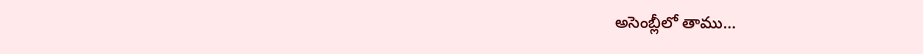అసెంబ్లీలో తాము…